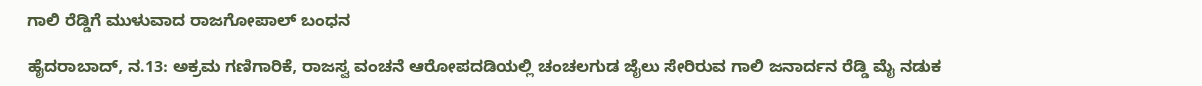ಗಾಲಿ ರೆಡ್ಡಿಗೆ ಮುಳುವಾದ ರಾಜಗೋಪಾಲ್ ಬಂಧನ

ಹೈದರಾಬಾದ್, ನ.13: ಅಕ್ರಮ ಗಣಿಗಾರಿಕೆ, ರಾಜಸ್ವ ವಂಚನೆ ಆರೋಪದಡಿಯಲ್ಲಿ ಚಂಚಲಗುಡ ಜೈಲು ಸೇರಿರುವ ಗಾಲಿ ಜನಾರ್ದನ ರೆಡ್ಡಿ ಮೈ ನಡುಕ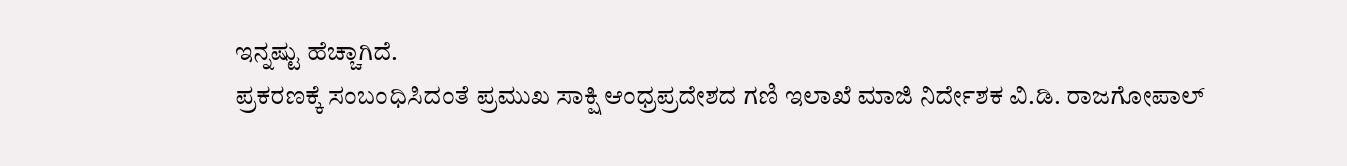ಇನ್ನಷ್ಟು ಹೆಚ್ಚಾಗಿದೆ.
ಪ್ರಕರಣಕ್ಕೆ ಸಂಬಂಧಿಸಿದಂತೆ ಪ್ರಮುಖ ಸಾಕ್ಷಿ ಆಂಧ್ರಪ್ರದೇಶದ ಗಣಿ ಇಲಾಖೆ ಮಾಜಿ ನಿರ್ದೇಶಕ ವಿ.ಡಿ. ರಾಜಗೋಪಾಲ್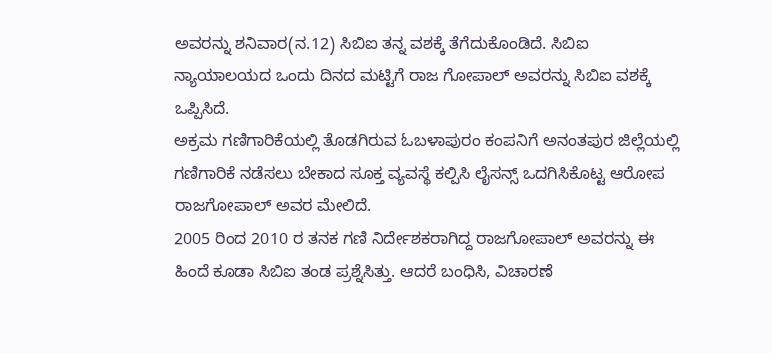ಅವರನ್ನು ಶನಿವಾರ(ನ.12) ಸಿಬಿಐ ತನ್ನ ವಶಕ್ಕೆ ತೆಗೆದುಕೊಂಡಿದೆ. ಸಿಬಿಐ ನ್ಯಾಯಾಲಯದ ಒಂದು ದಿನದ ಮಟ್ಟಿಗೆ ರಾಜ ಗೋಪಾಲ್ ಅವರನ್ನು ಸಿಬಿಐ ವಶಕ್ಕೆ ಒಪ್ಪಿಸಿದೆ.
ಅಕ್ರಮ ಗಣಿಗಾರಿಕೆಯಲ್ಲಿ ತೊಡಗಿರುವ ಓಬಳಾಪುರಂ ಕಂಪನಿಗೆ ಅನಂತಪುರ ಜಿಲ್ಲೆಯಲ್ಲಿ ಗಣಿಗಾರಿಕೆ ನಡೆಸಲು ಬೇಕಾದ ಸೂಕ್ತ ವ್ಯವಸ್ಥೆ ಕಲ್ಪಿಸಿ ಲೈಸನ್ಸ್ ಒದಗಿಸಿಕೊಟ್ಟ ಆರೋಪ ರಾಜಗೋಪಾಲ್ ಅವರ ಮೇಲಿದೆ.
2005 ರಿಂದ 2010 ರ ತನಕ ಗಣಿ ನಿರ್ದೇಶಕರಾಗಿದ್ದ ರಾಜಗೋಪಾಲ್ ಅವರನ್ನು ಈ ಹಿಂದೆ ಕೂಡಾ ಸಿಬಿಐ ತಂಡ ಪ್ರಶ್ನೆಸಿತ್ತು. ಆದರೆ ಬಂಧಿಸಿ, ವಿಚಾರಣೆ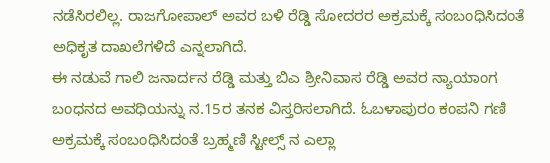ನಡೆಸಿರಲಿಲ್ಲ. ರಾಜಗೋಪಾಲ್ ಅವರ ಬಳಿ ರೆಡ್ಡಿ ಸೋದರರ ಅಕ್ರಮಕ್ಕೆ ಸಂಬಂಧಿಸಿದಂತೆ ಅಧಿಕೃತ ದಾಖಲೆಗಳಿದೆ ಎನ್ನಲಾಗಿದೆ.
ಈ ನಡುವೆ ಗಾಲಿ ಜನಾರ್ದನ ರೆಡ್ಡಿ ಮತ್ತು ಬಿಎ ಶ್ರೀನಿವಾಸ ರೆಡ್ಡಿ ಅವರ ನ್ಯಾಯಾಂಗ ಬಂಧನದ ಅವಧಿಯನ್ನು ನ.15ರ ತನಕ ವಿಸ್ತರಿಸಲಾಗಿದೆ. ಓಬಳಾಪುರಂ ಕಂಪನಿ ಗಣಿ ಅಕ್ರಮಕ್ಕೆ ಸಂಬಂಧಿಸಿದಂತೆ ಬ್ರಹ್ಮಣಿ ಸ್ಟೀಲ್ಸ್ ನ ಎಲ್ಲಾ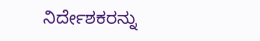ನಿರ್ದೇಶಕರನ್ನು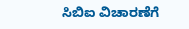ಸಿಬಿಐ ವಿಚಾರಣೆಗೆ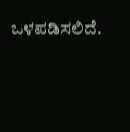ಒಳಪಡಿಸಲಿದೆ.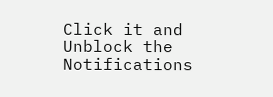Click it and Unblock the Notifications